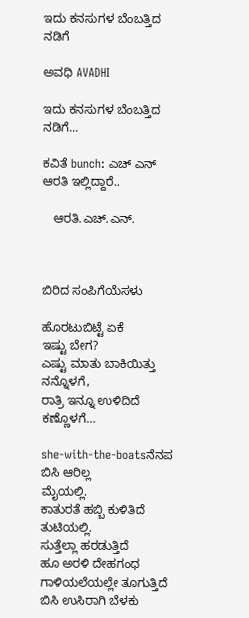ಇದು ಕನಸುಗಳ ಬೆಂಬತ್ತಿದ ನಡಿಗೆ‍

ಅವಧಿ AVADHI

ಇದು ಕನಸುಗಳ ಬೆಂಬತ್ತಿದ ನಡಿಗೆ...

ಕವಿತೆ bunch: ಎಚ್ ಎನ್ ಆರತಿ ಇಲ್ಲಿದ್ದಾರೆ..

   ಆರತಿ.ಎಚ್.ಎನ್.



ಬಿರಿದ ಸಂಪಿಗೆಯೆಸಳು

ಹೊರಟುಬಿಟ್ಟೆ ಏಕೆ
ಇಷ್ಟು ಬೇಗ?
ಎಷ್ಟು ಮಾತು ಬಾಕಿಯಿತ್ತು
ನನ್ನೊಳಗೆ,
ರಾತ್ರಿ ಇನ್ನೂ ಉಳಿದಿದೆ
ಕಣ್ಣೊಳಗೆ…

she-with-the-boatsನೆನಪ ಬಿಸಿ ಆರಿಲ್ಲ
ಮೈಯಲ್ಲಿ.
ಕಾತುರತೆ ಹಬ್ಬಿ ಕುಳಿತಿದೆ
ತುಟಿಯಲ್ಲಿ.
ಸುತ್ತೆಲ್ಲಾ ಹರಡುತ್ತಿದೆ
ಹೂ ಅರಳಿ ದೇಹಗಂಧ
ಗಾಳಿಯಲೆಯಲ್ಲೇ ತೂಗುತ್ತಿದೆ
ಬಿಸಿ ಉಸಿರಾಗಿ ಬೆಳಕು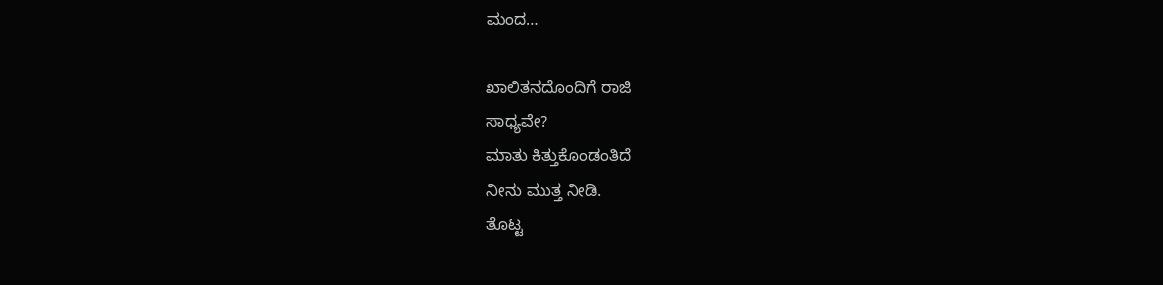ಮಂದ…

ಖಾಲಿತನದೊಂದಿಗೆ ರಾಜಿ
ಸಾಧ್ಯವೇ?
ಮಾತು ಕಿತ್ತುಕೊಂಡಂತಿದೆ
ನೀನು ಮುತ್ತ ನೀಡಿ.
ತೊಟ್ಟ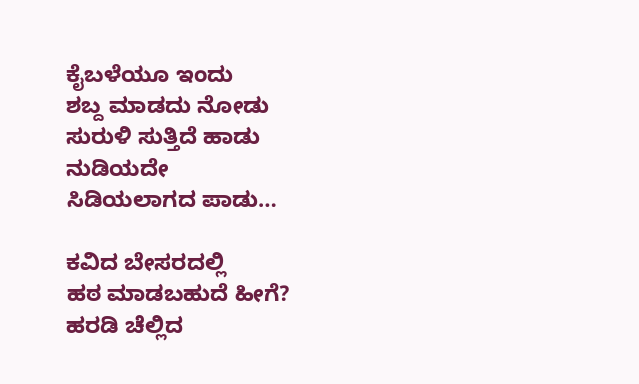ಕೈಬಳೆಯೂ ಇಂದು
ಶಬ್ದ ಮಾಡದು ನೋಡು
ಸುರುಳಿ ಸುತ್ತಿದೆ ಹಾಡು
ನುಡಿಯದೇ
ಸಿಡಿಯಲಾಗದ ಪಾಡು…

ಕವಿದ ಬೇಸರದಲ್ಲಿ
ಹಠ ಮಾಡಬಹುದೆ ಹೀಗೆ?
ಹರಡಿ ಚೆಲ್ಲಿದ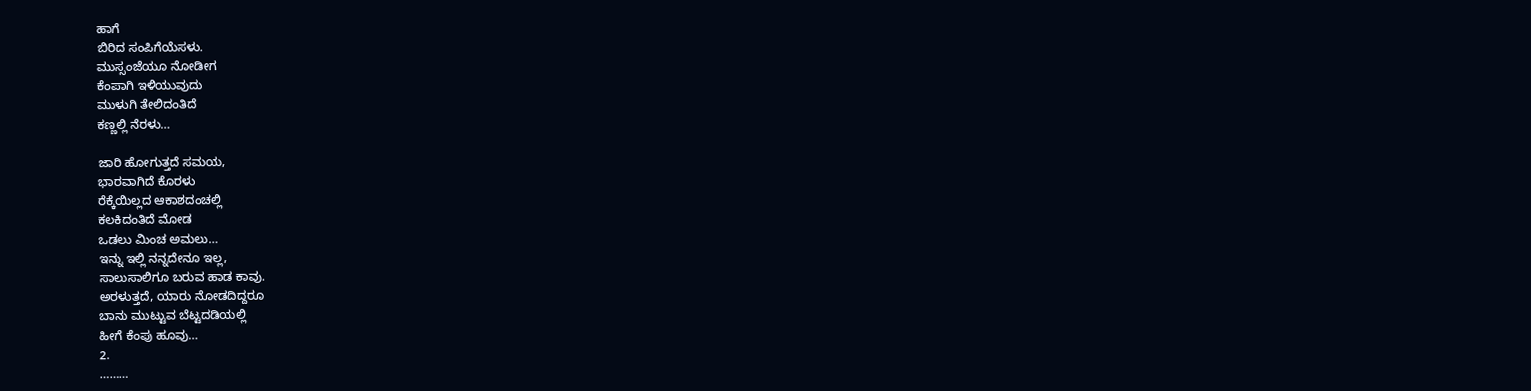ಹಾಗೆ
ಬಿರಿದ ಸಂಪಿಗೆಯೆಸಳು.
ಮುಸ್ಸಂಜೆಯೂ ನೋಡೀಗ
ಕೆಂಪಾಗಿ ಇಳಿಯುವುದು
ಮುಳುಗಿ ತೇಲಿದಂತಿದೆ
ಕಣ್ಣಲ್ಲಿ ನೆರಳು…

ಜಾರಿ ಹೋಗುತ್ತದೆ ಸಮಯ,
ಭಾರವಾಗಿದೆ ಕೊರಳು
ರೆಕ್ಕೆಯಿಲ್ಲದ ಆಕಾಶದಂಚಲ್ಲಿ
ಕಲಕಿದಂತಿದೆ ಮೋಡ
ಒಡಲು ಮಿಂಚ ಅಮಲು…
ಇನ್ನು ಇಲ್ಲಿ ನನ್ನದೇನೂ ಇಲ್ಲ,
ಸಾಲುಸಾಲಿಗೂ ಬರುವ ಹಾಡ ಕಾವು.
ಅರಳುತ್ತದೆ, ಯಾರು ನೋಡದಿದ್ದರೂ
ಬಾನು ಮುಟ್ಟುವ ಬೆಟ್ಟದಡಿಯಲ್ಲಿ
ಹೀಗೆ ಕೆಂಪು ಹೂವು…
2.
………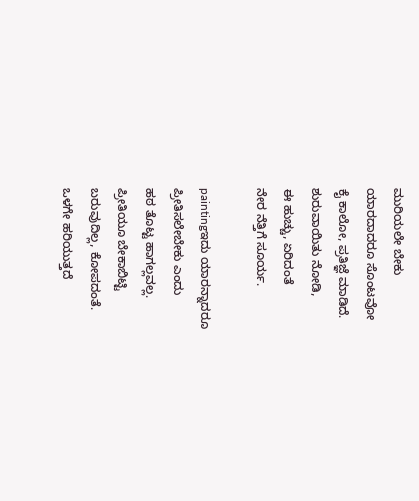ಮುರಿಯಲೇ ಬೇಕು
ಯಾರದಾದರೂ ಸೊಂಟವೋ
ಕೈ ಕಾಲೋ, ಪ್ರತಿಜ್ಞೆ ಮಾಡಿದೆ.
ಶುರುವಾಯಿತು ನೋಡಿ,
ಈ ಹುಚ್ಚು, ಏರಿದಂತೆ
ನೇರ ನೆತ್ತಿಗೆ ಸೂರ್ಯ.

paintingಇದು ಯಾರನ್ನಾದರೂ
ಪ್ರೀತಿಸಲೇಬೇಕು ಎಂದು
ಹಠ ತೊಟ್ಟ ಹಾಗಲ್ಲವಲ್ಲ.
ಪ್ರೀತಿಯೂ ಬೇಕಾಬಿಟ್ಟಿ
ಬರುವುದಿಲ್ಲ, ಕೋಪದಂತೆ.
ಒಳಗೇ ಹರಿಯುತ್ತದೆ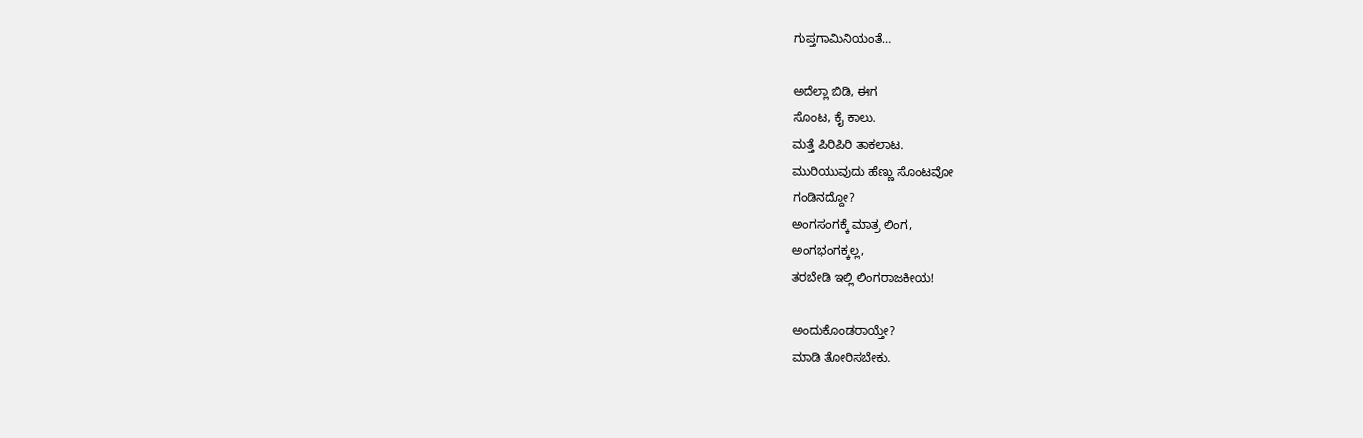ಗುಪ್ತಗಾಮಿನಿಯಂತೆ…

ಅದೆಲ್ಲಾ ಬಿಡಿ, ಈಗ
ಸೊಂಟ, ಕೈ ಕಾಲು.
ಮತ್ತೆ ಪಿರಿಪಿರಿ ತಾಕಲಾಟ.
ಮುರಿಯುವುದು ಹೆಣ್ಣು ಸೊಂಟವೋ
ಗಂಡಿನದ್ದೋ?
ಅಂಗಸಂಗಕ್ಕೆ ಮಾತ್ರ ಲಿಂಗ,
ಅಂಗಭಂಗಕ್ಕಲ್ಲ,
ತರಬೇಡಿ ಇಲ್ಲಿ ಲಿಂಗರಾಜಕೀಯ!

ಅಂದುಕೊಂಡರಾಯ್ತೇ?
ಮಾಡಿ ತೋರಿಸಬೇಕು.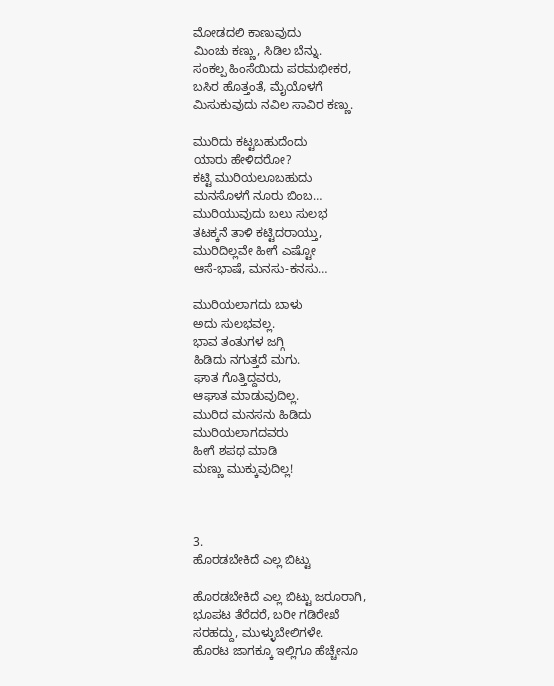ಮೋಡದಲಿ ಕಾಣುವುದು
ಮಿಂಚು ಕಣ್ಣು, ಸಿಡಿಲ ಬೆನ್ನು.
ಸಂಕಲ್ಪ ಹಿಂಸೆಯಿದು ಪರಮಭೀಕರ,
ಬಸಿರ ಹೊತ್ತಂತೆ, ಮೈಯೊಳಗೆ
ಮಿಸುಕುವುದು ನವಿಲ ಸಾವಿರ ಕಣ್ಣು.

ಮುರಿದು ಕಟ್ಟಬಹುದೆಂದು
ಯಾರು ಹೇಳಿದರೋ?
ಕಟ್ಟಿ ಮುರಿಯಲೂಬಹುದು
ಮನಸೊಳಗೆ ನೂರು ಬಿಂಬ…
ಮುರಿಯುವುದು ಬಲು ಸುಲಭ
ತಟಕ್ಕನೆ ತಾಳಿ ಕಟ್ಟಿದರಾಯ್ತು,
ಮುರಿದಿಲ್ಲವೇ ಹೀಗೆ ಎಷ್ಟೋ
ಆಸೆ-ಭಾಷೆ, ಮನಸು-ಕನಸು…

ಮುರಿಯಲಾಗದು ಬಾಳು
ಅದು ಸುಲಭವಲ್ಲ.
ಭಾವ ತಂತುಗಳ ಜಗ್ಗಿ
ಹಿಡಿದು ನಗುತ್ತದೆ ಮಗು.
ಘಾತ ಗೊತ್ತಿದ್ದವರು,
ಆಘಾತ ಮಾಡುವುದಿಲ್ಲ.
ಮುರಿದ ಮನಸನು ಹಿಡಿದು
ಮುರಿಯಲಾಗದವರು
ಹೀಗೆ ಶಪಥ ಮಾಡಿ
ಮಣ್ಣು ಮುಕ್ಕುವುದಿಲ್ಲ!



3.
ಹೊರಡಬೇಕಿದೆ ಎಲ್ಲ ಬಿಟ್ಟು

ಹೊರಡಬೇಕಿದೆ ಎಲ್ಲ ಬಿಟ್ಟು ಜರೂರಾಗಿ,
ಭೂಪಟ ತೆರೆದರೆ, ಬರೀ ಗಡಿರೇಖೆ
ಸರಹದ್ದು, ಮುಳ್ಳುಬೇಲಿಗಳೇ.
ಹೊರಟ ಜಾಗಕ್ಕೂ ಇಲ್ಲಿಗೂ ಹೆಚ್ಚೇನೂ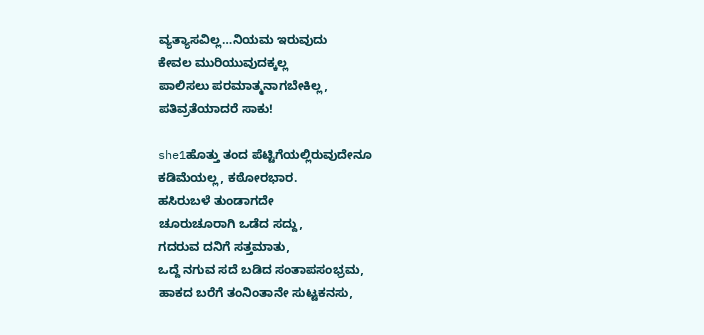ವ್ಯತ್ಯಾಸವಿಲ್ಲ…ನಿಯಮ ಇರುವುದು
ಕೇವಲ ಮುರಿಯುವುದಕ್ಕಲ್ಲ
ಪಾಲಿಸಲು ಪರಮಾತ್ಮನಾಗಬೇಕಿಲ್ಲ,
ಪತಿವ್ರತೆಯಾದರೆ ಸಾಕು!

she1ಹೊತ್ತು ತಂದ ಪೆಟ್ಟಿಗೆಯಲ್ಲಿರುವುದೇನೂ
ಕಡಿಮೆಯಲ್ಲ, ಕಠೋರಭಾರ.
ಹಸಿರುಬಳೆ ತುಂಡಾಗದೇ
ಚೂರುಚೂರಾಗಿ ಒಡೆದ ಸದ್ದು,
ಗದರುವ ದನಿಗೆ ಸತ್ತಮಾತು,
ಒದ್ದೆ ನಗುವ ಸದೆ ಬಡಿದ ಸಂತಾಪಸಂಭ್ರಮ,
ಹಾಕದ ಬರೆಗೆ ತಂನಿಂತಾನೇ ಸುಟ್ಟಕನಸು,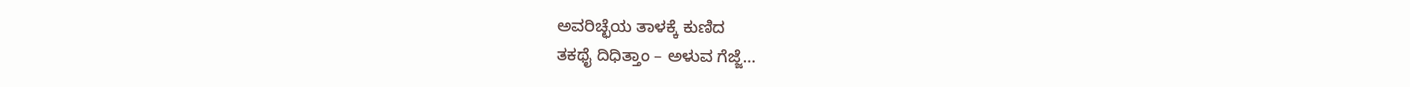ಅವರಿಚ್ಛೆಯ ತಾಳಕ್ಕೆ ಕುಣಿದ
ತಕಥೈ ದಿಧಿತ್ತಾಂ – ಅಳುವ ಗೆಜ್ಜೆ…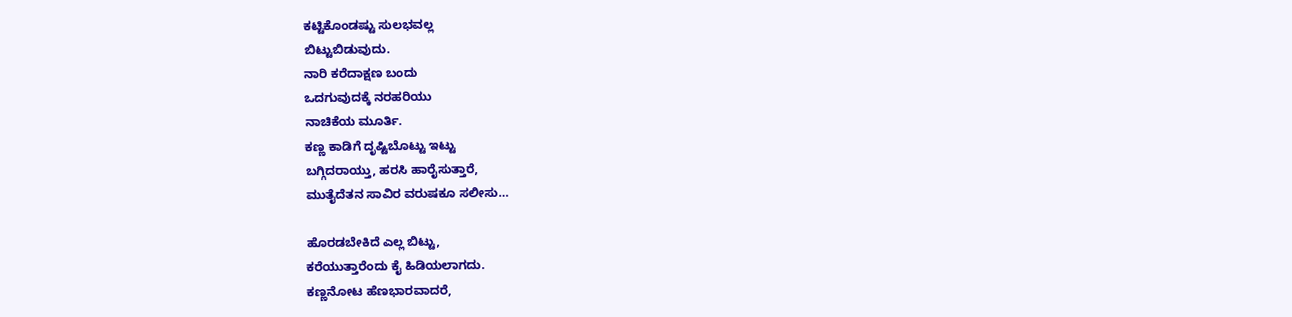ಕಟ್ಟಿಕೊಂಡಷ್ಟು ಸುಲಭವಲ್ಲ
ಬಿಟ್ಟುಬಿಡುವುದು.
ನಾರಿ ಕರೆದಾಕ್ಷಣ ಬಂದು
ಒದಗುವುದಕ್ಕೆ ನರಹರಿಯು
ನಾಚಿಕೆಯ ಮೂರ್ತಿ.
ಕಣ್ಣ ಕಾಡಿಗೆ ದೃಷ್ಟಿಬೊಟ್ಟು ಇಟ್ಟು
ಬಗ್ಗಿದರಾಯ್ತು, ಹರಸಿ ಹಾರೈಸುತ್ತಾರೆ,
ಮುತೈದೆತನ ಸಾವಿರ ವರುಷಕೂ ಸಲೀಸು…

ಹೊರಡಬೇಕಿದೆ ಎಲ್ಲ ಬಿಟ್ಟು,
ಕರೆಯುತ್ತಾರೆಂದು ಕೈ ಹಿಡಿಯಲಾಗದು.
ಕಣ್ಣನೋಟ ಹೆಣಭಾರವಾದರೆ,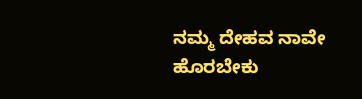ನಮ್ಮ ದೇಹವ ನಾವೇ ಹೊರಬೇಕು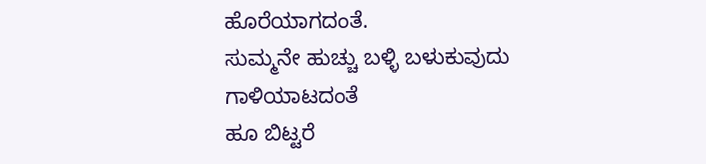ಹೊರೆಯಾಗದಂತೆ.
ಸುಮ್ಮನೇ ಹುಚ್ಚು ಬಳ್ಳಿ ಬಳುಕುವುದು
ಗಾಳಿಯಾಟದಂತೆ
ಹೂ ಬಿಟ್ಟರೆ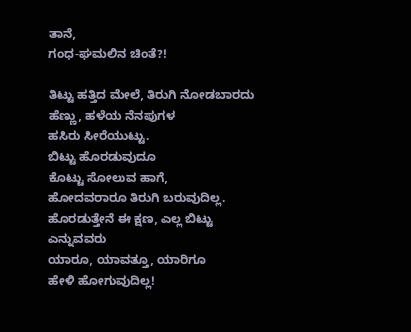ತಾನೆ,
ಗಂಧ-ಘಮಲಿನ ಚಿಂತೆ?!

ತಿಟ್ಟು ಹತ್ತಿದ ಮೇಲೆ, ತಿರುಗಿ ನೋಡಬಾರದು
ಹೆಣ್ಣು, ಹಳೆಯ ನೆನಪುಗಳ
ಹಸಿರು ಸೀರೆಯುಟ್ಟು.
ಬಿಟ್ಟು ಹೊರಡುವುದೂ
ಕೊಟ್ಟು ಸೋಲುವ ಹಾಗೆ,
ಹೋದವರಾರೂ ತಿರುಗಿ ಬರುವುದಿಲ್ಲ.
ಹೊರಡುತ್ತೇನೆ ಈ ಕ್ಷಣ, ಎಲ್ಲ ಬಿಟ್ಟು
ಎನ್ನುವವರು
ಯಾರೂ, ಯಾವತ್ತೂ, ಯಾರಿಗೂ
ಹೇಳಿ ಹೋಗುವುದಿಲ್ಲ!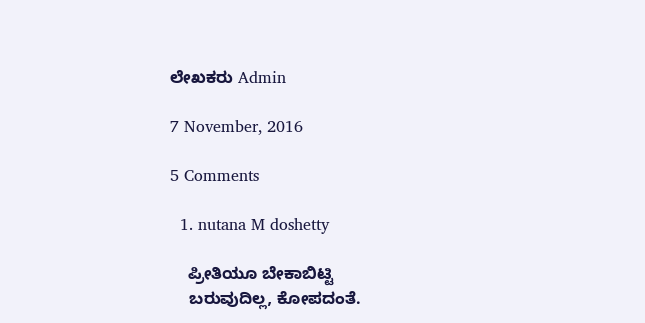ಲೇಖಕರು Admin

7 November, 2016

5 Comments

  1. nutana M doshetty

    ಪ್ರೀತಿಯೂ ಬೇಕಾಬಿಟ್ಟಿ
    ಬರುವುದಿಲ್ಲ, ಕೋಪದಂತೆ.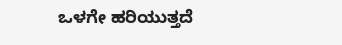ಒಳಗೇ ಹರಿಯುತ್ತದೆ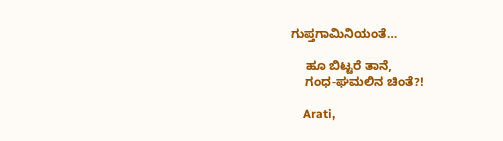ಗುಪ್ತಗಾಮಿನಿಯಂತೆ…

    ಹೂ ಬಿಟ್ಟರೆ ತಾನೆ,
    ಗಂಧ-ಘಮಲಿನ ಚಿಂತೆ?!

    Arati,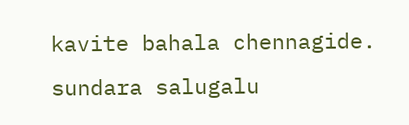kavite bahala chennagide. sundara salugalu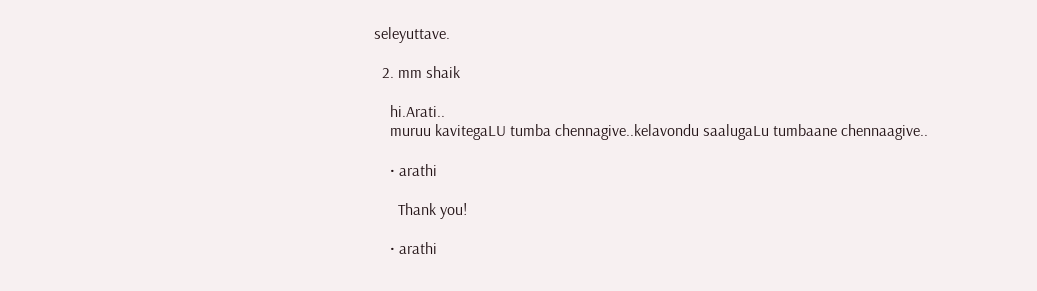seleyuttave.

  2. mm shaik

    hi.Arati..
    muruu kavitegaLU tumba chennagive..kelavondu saalugaLu tumbaane chennaagive..

    • arathi

      Thank you!

    • arathi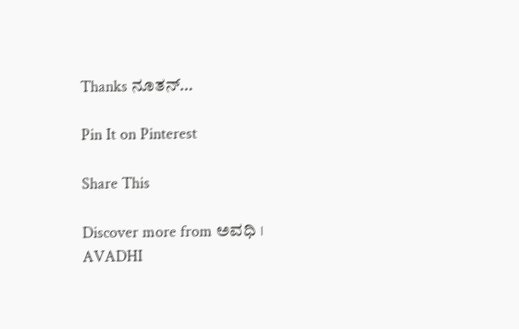Thanks ನೂತನ್…

Pin It on Pinterest

Share This

Discover more from ಅವಧಿ । AVADHI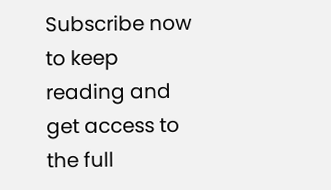Subscribe now to keep reading and get access to the full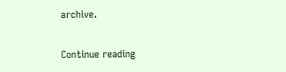archive.

Continue reading